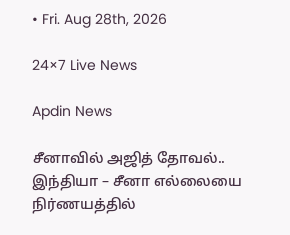• Fri. Aug 28th, 2026

24×7 Live News

Apdin News

சீனாவில் அஜித் தோவல்.. இந்தியா – சீனா எல்லையை நிர்ணயத்தில்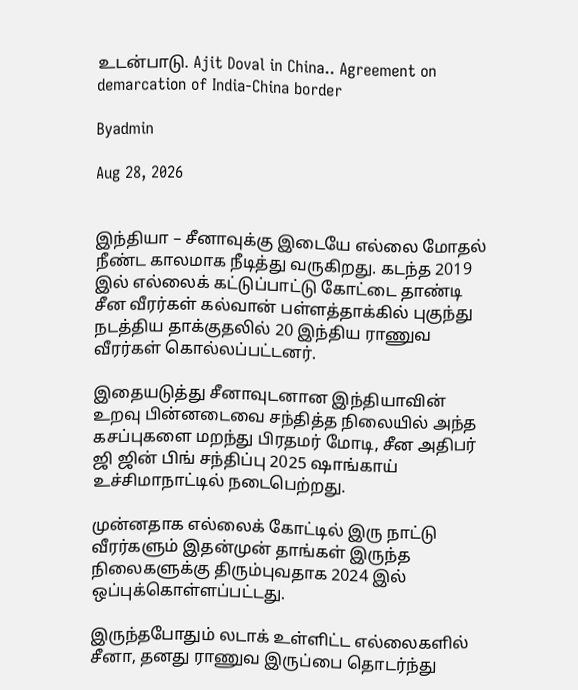உடன்பாடு. Ajit Doval in China.. Agreement on demarcation of India-China border

Byadmin

Aug 28, 2026


இந்தியா – சீனாவுக்கு இடையே எல்லை மோதல் நீண்ட காலமாக நீடித்து வருகிறது. கடந்த 2019 இல் எல்லைக் கட்டுப்பாட்டு கோட்டை தாண்டி சீன வீரர்கள் கல்வான் பள்ளத்தாக்கில் புகுந்து நடத்திய தாக்குதலில் 20 இந்திய ராணுவ வீரர்கள் கொல்லப்பட்டனர்.

இதையடுத்து சீனாவுடனான இந்தியாவின் உறவு பின்னடைவை சந்தித்த நிலையில் அந்த கசப்புகளை மறந்து பிரதமர் மோடி, சீன அதிபர் ஜி ஜின் பிங் சந்திப்பு 2025 ஷாங்காய் உச்சிமாநாட்டில் நடைபெற்றது.

முன்னதாக எல்லைக் கோட்டில் இரு நாட்டு வீரர்களும் இதன்முன் தாங்கள் இருந்த நிலைகளுக்கு திரும்புவதாக 2024 இல் ஒப்புக்கொள்ளப்பட்டது.

இருந்தபோதும் லடாக் உள்ளிட்ட எல்லைகளில் சீனா, தனது ராணுவ இருப்பை தொடர்ந்து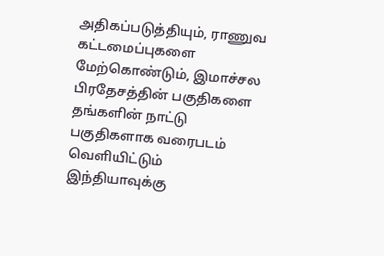அதிகப்படுத்தியும், ராணுவ கட்டமைப்புகளை மேற்கொண்டும், இமாச்சல பிரதேசத்தின் பகுதிகளை தங்களின் நாட்டு பகுதிகளாக வரைபடம் வெளியிட்டும் இந்தியாவுக்கு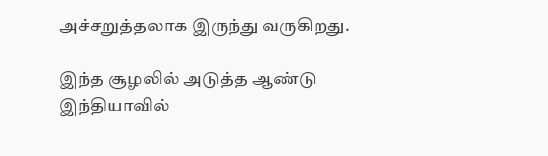அச்சறுத்தலாக இருந்து வருகிறது.

இந்த சூழலில் அடுத்த ஆண்டு இந்தியாவில்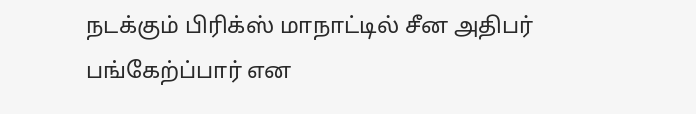நடக்கும் பிரிக்ஸ் மாநாட்டில் சீன அதிபர் பங்கேற்ப்பார் என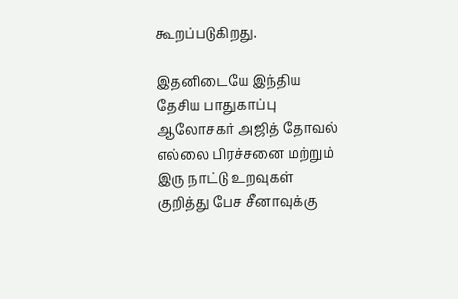கூறப்படுகிறது.

இதனிடையே இந்திய தேசிய பாதுகாப்பு ஆலோசகர் அஜித் தோவல் எல்லை பிரச்சனை மற்றும் இரு நாட்டு உறவுகள் குறித்து பேச சீனாவுக்கு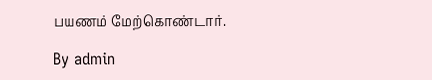பயணம் மேற்கொண்டார்.

By admin